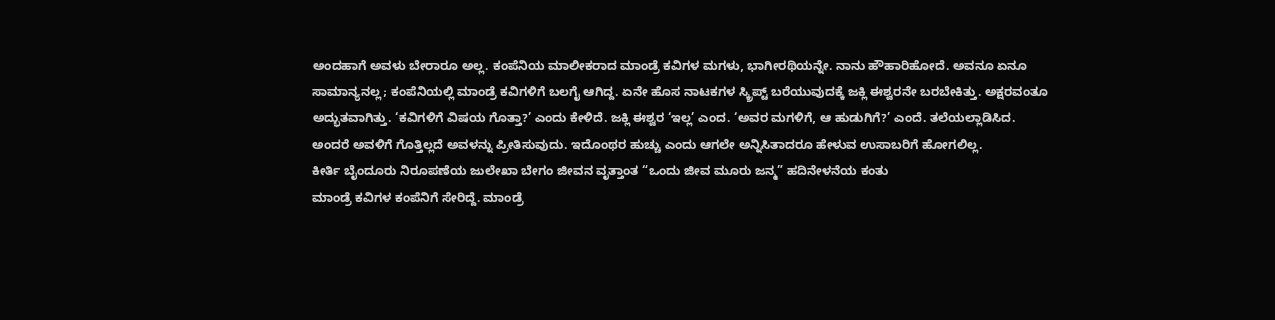ಅಂದಹಾಗೆ ಅವಳು ಬೇರಾರೂ ಅಲ್ಲ. ಕಂಪೆನಿಯ ಮಾಲೀಕರಾದ ಮಾಂಡ್ರೆ ಕವಿಗಳ ಮಗಳು, ಭಾಗೀರಥಿಯನ್ನೇ. ನಾನು ಹೌಹಾರಿಹೋದೆ. ಅವನೂ ಏನೂ ಸಾಮಾನ್ಯನಲ್ಲ; ಕಂಪೆನಿಯಲ್ಲಿ ಮಾಂಡ್ರೆ ಕವಿಗಳಿಗೆ ಬಲಗೈ ಆಗಿದ್ದ. ಏನೇ ಹೊಸ ನಾಟಕಗಳ ಸ್ಕ್ರಿಪ್ಟ್ ಬರೆಯುವುದಕ್ಕೆ ಜಕ್ಲಿ ಈಶ್ವರನೇ ಬರಬೇಕಿತ್ತು. ಅಕ್ಷರವಂತೂ ಅದ್ಭುತವಾಗಿತ್ತು. ‘ಕವಿಗಳಿಗೆ ವಿಷಯ ಗೊತ್ತಾ?’ ಎಂದು ಕೇಳಿದೆ. ಜಕ್ಲಿ ಈಶ್ವರ ‘ಇಲ್ಲ’ ಎಂದ. ‘ಅವರ ಮಗಳಿಗೆ, ಆ ಹುಡುಗಿಗೆ?’ ಎಂದೆ. ತಲೆಯಲ್ಲಾಡಿಸಿದ. ಅಂದರೆ ಅವಳಿಗೆ ಗೊತ್ತಿಲ್ಲದೆ ಅವಳನ್ನು ಪ್ರೀತಿಸುವುದು. ಇದೊಂಥರ ಹುಚ್ಚು ಎಂದು ಆಗಲೇ ಅನ್ನಿಸಿತಾದರೂ ಹೇಳುವ ಉಸಾಬರಿಗೆ ಹೋಗಲಿಲ್ಲ.
ಕೀರ್ತಿ ಬೈಂದೂರು ನಿರೂಪಣೆಯ ಜುಲೇಖಾ ಬೇಗಂ ಜೀವನ ವೃತ್ತಾಂತ “ಒಂದು ಜೀವ ಮೂರು ಜನ್ಮ” ಹದಿನೇಳನೆಯ ಕಂತು
ಮಾಂಡ್ರೆ ಕವಿಗಳ ಕಂಪೆನಿಗೆ ಸೇರಿದ್ದೆ. ಮಾಂಡ್ರೆ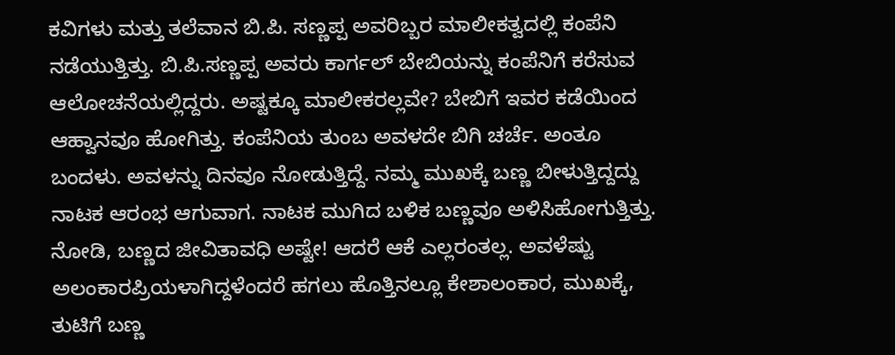ಕವಿಗಳು ಮತ್ತು ತಲೆವಾನ ಬಿ.ಪಿ. ಸಣ್ಣಪ್ಪ ಅವರಿಬ್ಬರ ಮಾಲೀಕತ್ವದಲ್ಲಿ ಕಂಪೆನಿ ನಡೆಯುತ್ತಿತ್ತು. ಬಿ.ಪಿ.ಸಣ್ಣಪ್ಪ ಅವರು ಕಾರ್ಗಲ್ ಬೇಬಿಯನ್ನು ಕಂಪೆನಿಗೆ ಕರೆಸುವ ಆಲೋಚನೆಯಲ್ಲಿದ್ದರು. ಅಷ್ಟಕ್ಕೂ ಮಾಲೀಕರಲ್ಲವೇ? ಬೇಬಿಗೆ ಇವರ ಕಡೆಯಿಂದ ಆಹ್ವಾನವೂ ಹೋಗಿತ್ತು. ಕಂಪೆನಿಯ ತುಂಬ ಅವಳದೇ ಬಿಗಿ ಚರ್ಚೆ. ಅಂತೂ ಬಂದಳು. ಅವಳನ್ನು ದಿನವೂ ನೋಡುತ್ತಿದ್ದೆ. ನಮ್ಮ ಮುಖಕ್ಕೆ ಬಣ್ಣ ಬೀಳುತ್ತಿದ್ದದ್ದು ನಾಟಕ ಆರಂಭ ಆಗುವಾಗ. ನಾಟಕ ಮುಗಿದ ಬಳಿಕ ಬಣ್ಣವೂ ಅಳಿಸಿಹೋಗುತ್ತಿತ್ತು. ನೋಡಿ, ಬಣ್ಣದ ಜೀವಿತಾವಧಿ ಅಷ್ಟೇ! ಆದರೆ ಆಕೆ ಎಲ್ಲರಂತಲ್ಲ. ಅವಳೆಷ್ಟು ಅಲಂಕಾರಪ್ರಿಯಳಾಗಿದ್ದಳೆಂದರೆ ಹಗಲು ಹೊತ್ತಿನಲ್ಲೂ ಕೇಶಾಲಂಕಾರ, ಮುಖಕ್ಕೆ, ತುಟಿಗೆ ಬಣ್ಣ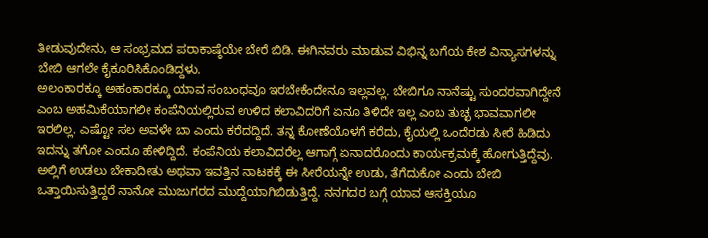ತೀಡುವುದೇನು, ಆ ಸಂಭ್ರಮದ ಪರಾಕಾಷ್ಠೆಯೇ ಬೇರೆ ಬಿಡಿ. ಈಗಿನವರು ಮಾಡುವ ವಿಭಿನ್ನ ಬಗೆಯ ಕೇಶ ವಿನ್ಯಾಸಗಳನ್ನು ಬೇಬಿ ಆಗಲೇ ಕೈಕೂರಿಸಿಕೊಂಡಿದ್ದಳು.
ಅಲಂಕಾರಕ್ಕೂ ಅಹಂಕಾರಕ್ಕೂ ಯಾವ ಸಂಬಂಧವೂ ಇರಬೇಕೆಂದೇನೂ ಇಲ್ಲವಲ್ಲ. ಬೇಬಿಗೂ ನಾನೆಷ್ಟು ಸುಂದರವಾಗಿದ್ದೇನೆ ಎಂಬ ಅಹಮಿಕೆಯಾಗಲೀ ಕಂಪೆನಿಯಲ್ಲಿರುವ ಉಳಿದ ಕಲಾವಿದರಿಗೆ ಏನೂ ತಿಳಿದೇ ಇಲ್ಲ ಎಂಬ ತುಚ್ಛ ಭಾವವಾಗಲೀ ಇರಲಿಲ್ಲ. ಎಷ್ಟೋ ಸಲ ಅವಳೇ ಬಾ ಎಂದು ಕರೆದದ್ದಿದೆ. ತನ್ನ ಕೋಣೆಯೊಳಗೆ ಕರೆದು, ಕೈಯಲ್ಲಿ ಒಂದೆರಡು ಸೀರೆ ಹಿಡಿದು ಇದನ್ನು ತಗೋ ಎಂದೂ ಹೇಳಿದ್ದಿದೆ. ಕಂಪೆನಿಯ ಕಲಾವಿದರೆಲ್ಲ ಆಗಾಗ್ಗೆ ಏನಾದರೊಂದು ಕಾರ್ಯಕ್ರಮಕ್ಕೆ ಹೋಗುತ್ತಿದ್ದೆವು. ಅಲ್ಲಿಗೆ ಉಡಲು ಬೇಕಾದೀತು ಅಥವಾ ಇವತ್ತಿನ ನಾಟಕಕ್ಕೆ ಈ ಸೀರೆಯನ್ನೇ ಉಡು, ತೆಗೆದುಕೋ ಎಂದು ಬೇಬಿ ಒತ್ತಾಯಿಸುತ್ತಿದ್ದರೆ ನಾನೋ ಮುಜುಗರದ ಮುದ್ದೆಯಾಗಿಬಿಡುತ್ತಿದ್ದೆ. ನನಗದರ ಬಗ್ಗೆ ಯಾವ ಆಸಕ್ತಿಯೂ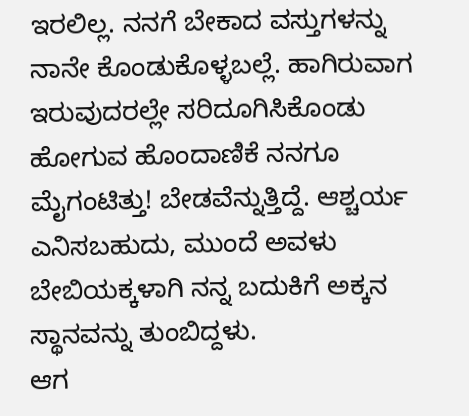ಇರಲಿಲ್ಲ. ನನಗೆ ಬೇಕಾದ ವಸ್ತುಗಳನ್ನು ನಾನೇ ಕೊಂಡುಕೊಳ್ಳಬಲ್ಲೆ. ಹಾಗಿರುವಾಗ ಇರುವುದರಲ್ಲೇ ಸರಿದೂಗಿಸಿಕೊಂಡು ಹೋಗುವ ಹೊಂದಾಣಿಕೆ ನನಗೂ ಮೈಗಂಟಿತ್ತು! ಬೇಡವೆನ್ನುತ್ತಿದ್ದೆ. ಆಶ್ಚರ್ಯ ಎನಿಸಬಹುದು, ಮುಂದೆ ಅವಳು ಬೇಬಿಯಕ್ಕಳಾಗಿ ನನ್ನ ಬದುಕಿಗೆ ಅಕ್ಕನ ಸ್ಥಾನವನ್ನು ತುಂಬಿದ್ದಳು.
ಆಗ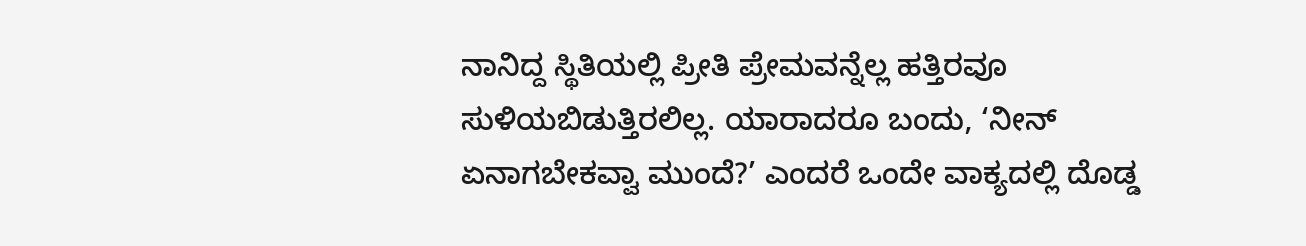ನಾನಿದ್ದ ಸ್ಥಿತಿಯಲ್ಲಿ ಪ್ರೀತಿ ಪ್ರೇಮವನ್ನೆಲ್ಲ ಹತ್ತಿರವೂ ಸುಳಿಯಬಿಡುತ್ತಿರಲಿಲ್ಲ. ಯಾರಾದರೂ ಬಂದು, ‘ನೀನ್ ಏನಾಗಬೇಕವ್ವಾ ಮುಂದೆ?’ ಎಂದರೆ ಒಂದೇ ವಾಕ್ಯದಲ್ಲಿ ದೊಡ್ಡ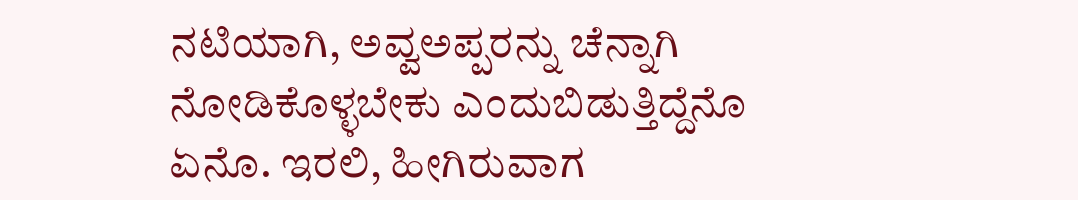ನಟಿಯಾಗಿ, ಅವ್ವಅಪ್ಪರನ್ನು ಚೆನ್ನಾಗಿ ನೋಡಿಕೊಳ್ಳಬೇಕು ಎಂದುಬಿಡುತ್ತಿದ್ದೆನೊ ಏನೊ. ಇರಲಿ, ಹೀಗಿರುವಾಗ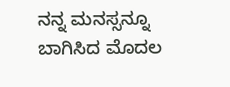ನನ್ನ ಮನಸ್ಸನ್ನೂ ಬಾಗಿಸಿದ ಮೊದಲ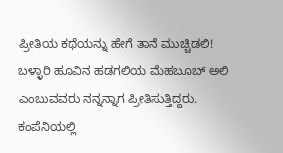ಪ್ರೀತಿಯ ಕಥೆಯನ್ನು ಹೇಗೆ ತಾನೆ ಮುಚ್ಚಿಡಲಿ!
ಬಳ್ಳಾರಿ ಹೂವಿನ ಹಡಗಲಿಯ ಮೆಹಬೂಬ್ ಅಲಿ ಎಂಬುವವರು ನನ್ನನ್ನಾಗ ಪ್ರೀತಿಸುತ್ತಿದ್ದರು. ಕಂಪೆನಿಯಲ್ಲಿ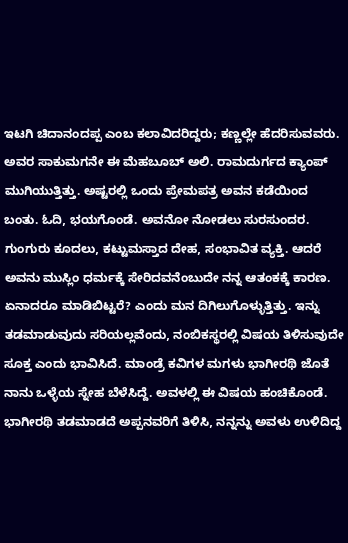ಇಟಗಿ ಚಿದಾನಂದಪ್ಪ ಎಂಬ ಕಲಾವಿದರಿದ್ದರು; ಕಣ್ಣಲ್ಲೇ ಹೆದರಿಸುವವರು. ಅವರ ಸಾಕುಮಗನೇ ಈ ಮೆಹಬೂಬ್ ಅಲಿ. ರಾಮದುರ್ಗದ ಕ್ಯಾಂಪ್ ಮುಗಿಯುತ್ತಿತ್ತು. ಅಷ್ಟರಲ್ಲಿ ಒಂದು ಪ್ರೇಮಪತ್ರ ಅವನ ಕಡೆಯಿಂದ ಬಂತು. ಓದಿ, ಭಯಗೊಂಡೆ. ಅವನೋ ನೋಡಲು ಸುರಸುಂದರ. ಗುಂಗುರು ಕೂದಲು, ಕಟ್ಟುಮಸ್ತಾದ ದೇಹ, ಸಂಭಾವಿತ ವ್ಯಕ್ತಿ. ಆದರೆ ಅವನು ಮುಸ್ಲಿಂ ಧರ್ಮಕ್ಕೆ ಸೇರಿದವನೆಂಬುದೇ ನನ್ನ ಆತಂಕಕ್ಕೆ ಕಾರಣ. ಏನಾದರೂ ಮಾಡಿಬಿಟ್ಟರೆ? ಎಂದು ಮನ ದಿಗಿಲುಗೊಳ್ಳುತ್ತಿತ್ತು. ಇನ್ನು ತಡಮಾಡುವುದು ಸರಿಯಲ್ಲವೆಂದು, ನಂಬಿಕಸ್ಥರಲ್ಲಿ ವಿಷಯ ತಿಳಿಸುವುದೇ ಸೂಕ್ತ ಎಂದು ಭಾವಿಸಿದೆ. ಮಾಂಡ್ರೆ ಕವಿಗಳ ಮಗಳು ಭಾಗೀರಥಿ ಜೊತೆ ನಾನು ಒಳ್ಳೆಯ ಸ್ನೇಹ ಬೆಳೆಸಿದ್ದೆ. ಅವಳಲ್ಲಿ ಈ ವಿಷಯ ಹಂಚಿಕೊಂಡೆ. ಭಾಗೀರಥಿ ತಡಮಾಡದೆ ಅಪ್ಪನವರಿಗೆ ತಿಳಿಸಿ, ನನ್ನನ್ನು ಅವಳು ಉಳಿದಿದ್ದ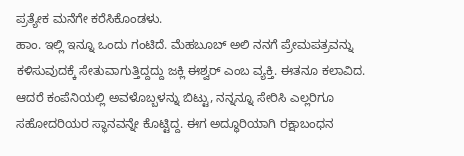ಪ್ರತ್ಯೇಕ ಮನೆಗೇ ಕರೆಸಿಕೊಂಡಳು.
ಹಾಂ. ಇಲ್ಲಿ ಇನ್ನೂ ಒಂದು ಗಂಟಿದೆ. ಮೆಹಬೂಬ್ ಅಲಿ ನನಗೆ ಪ್ರೇಮಪತ್ರವನ್ನು ಕಳಿಸುವುದಕ್ಕೆ ಸೇತುವಾಗುತ್ತಿದ್ದದ್ದು ಜಕ್ಲಿ ಈಶ್ವರ್ ಎಂಬ ವ್ಯಕ್ತಿ. ಈತನೂ ಕಲಾವಿದ. ಆದರೆ ಕಂಪೆನಿಯಲ್ಲಿ ಅವಳೊಬ್ಬಳನ್ನು ಬಿಟ್ಟು, ನನ್ನನ್ನೂ ಸೇರಿಸಿ ಎಲ್ಲರಿಗೂ ಸಹೋದರಿಯರ ಸ್ಥಾನವನ್ನೇ ಕೊಟ್ಟಿದ್ದ. ಈಗ ಅದ್ಧೂರಿಯಾಗಿ ರಕ್ಷಾಬಂಧನ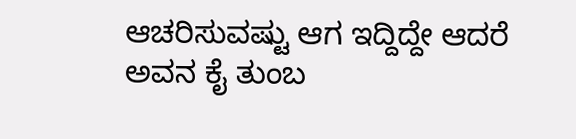ಆಚರಿಸುವಷ್ಟು ಆಗ ಇದ್ದಿದ್ದೇ ಆದರೆ ಅವನ ಕೈ ತುಂಬ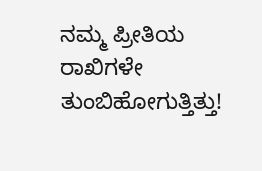ನಮ್ಮ ಪ್ರೀತಿಯ ರಾಖಿಗಳೇ ತುಂಬಿಹೋಗುತ್ತಿತ್ತು!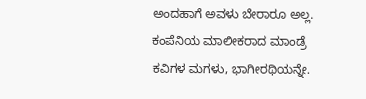ಅಂದಹಾಗೆ ಅವಳು ಬೇರಾರೂ ಅಲ್ಲ. ಕಂಪೆನಿಯ ಮಾಲೀಕರಾದ ಮಾಂಡ್ರೆ ಕವಿಗಳ ಮಗಳು, ಭಾಗೀರಥಿಯನ್ನೇ.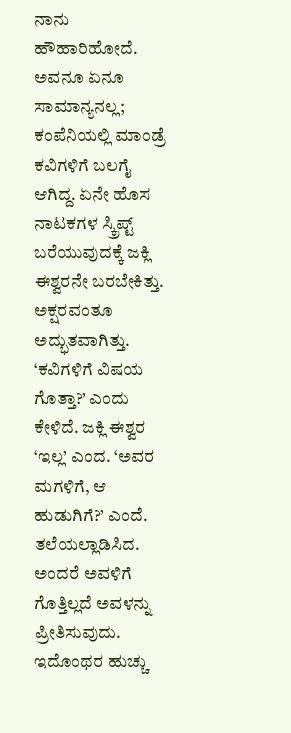ನಾನು ಹೌಹಾರಿಹೋದೆ. ಅವನೂ ಏನೂ ಸಾಮಾನ್ಯನಲ್ಲ; ಕಂಪೆನಿಯಲ್ಲಿ ಮಾಂಡ್ರೆ ಕವಿಗಳಿಗೆ ಬಲಗೈ ಆಗಿದ್ದ. ಏನೇ ಹೊಸ ನಾಟಕಗಳ ಸ್ಕ್ರಿಪ್ಟ್ ಬರೆಯುವುದಕ್ಕೆ ಜಕ್ಲಿ ಈಶ್ವರನೇ ಬರಬೇಕಿತ್ತು. ಅಕ್ಷರವಂತೂ ಅದ್ಭುತವಾಗಿತ್ತು. ‘ಕವಿಗಳಿಗೆ ವಿಷಯ ಗೊತ್ತಾ?’ ಎಂದು ಕೇಳಿದೆ. ಜಕ್ಲಿ ಈಶ್ವರ ‘ಇಲ್ಲ’ ಎಂದ. ‘ಅವರ ಮಗಳಿಗೆ, ಆ ಹುಡುಗಿಗೆ?’ ಎಂದೆ. ತಲೆಯಲ್ಲಾಡಿಸಿದ. ಅಂದರೆ ಅವಳಿಗೆ ಗೊತ್ತಿಲ್ಲದೆ ಅವಳನ್ನು ಪ್ರೀತಿಸುವುದು. ಇದೊಂಥರ ಹುಚ್ಚು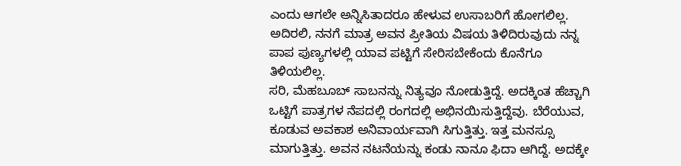ಎಂದು ಆಗಲೇ ಅನ್ನಿಸಿತಾದರೂ ಹೇಳುವ ಉಸಾಬರಿಗೆ ಹೋಗಲಿಲ್ಲ. ಅದಿರಲಿ, ನನಗೆ ಮಾತ್ರ ಅವನ ಪ್ರೀತಿಯ ವಿಷಯ ತಿಳಿದಿರುವುದು ನನ್ನ ಪಾಪ ಪುಣ್ಯಗಳಲ್ಲಿ ಯಾವ ಪಟ್ಟಿಗೆ ಸೇರಿಸಬೇಕೆಂದು ಕೊನೆಗೂ ತಿಳಿಯಲಿಲ್ಲ.
ಸರಿ, ಮೆಹಬೂಬ್ ಸಾಬನನ್ನು ನಿತ್ಯವೂ ನೋಡುತ್ತಿದ್ದೆ. ಅದಕ್ಕಿಂತ ಹೆಚ್ಚಾಗಿ ಒಟ್ಟಿಗೆ ಪಾತ್ರಗಳ ನೆಪದಲ್ಲಿ ರಂಗದಲ್ಲಿ ಅಭಿನಯಿಸುತ್ತಿದ್ದೆವು. ಬೆರೆಯುವ, ಕೂಡುವ ಅವಕಾಶ ಅನಿವಾರ್ಯವಾಗಿ ಸಿಗುತ್ತಿತ್ತು. ಇತ್ತ ಮನಸ್ಸೂ ಮಾಗುತ್ತಿತ್ತು. ಅವನ ನಟನೆಯನ್ನು ಕಂಡು ನಾನೂ ಫಿದಾ ಆಗಿದ್ದೆ. ಅದಕ್ಕೇ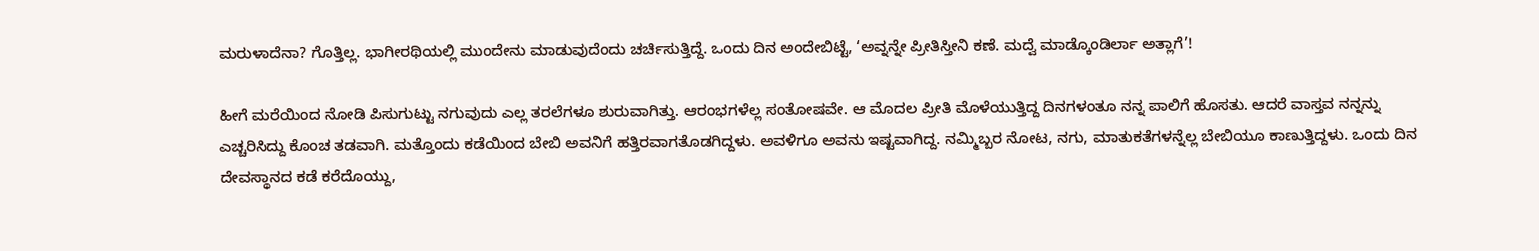ಮರುಳಾದೆನಾ? ಗೊತ್ತಿಲ್ಲ. ಭಾಗೀರಥಿಯಲ್ಲಿ ಮುಂದೇನು ಮಾಡುವುದೆಂದು ಚರ್ಚಿಸುತ್ತಿದ್ದೆ. ಒಂದು ದಿನ ಅಂದೇಬಿಟ್ಟೆ, ‘ಅವ್ನನ್ನೇ ಪ್ರೀತಿಸ್ತೀನಿ ಕಣೆ. ಮದ್ವೆ ಮಾಡ್ಕೊಂಡಿರ್ಲಾ ಅತ್ಲಾಗೆ’!

ಹೀಗೆ ಮರೆಯಿಂದ ನೋಡಿ ಪಿಸುಗುಟ್ಟು ನಗುವುದು ಎಲ್ಲ ತರಲೆಗಳೂ ಶುರುವಾಗಿತ್ತು. ಆರಂಭಗಳೆಲ್ಲ ಸಂತೋಷವೇ. ಆ ಮೊದಲ ಪ್ರೀತಿ ಮೊಳೆಯುತ್ತಿದ್ದ ದಿನಗಳಂತೂ ನನ್ನ ಪಾಲಿಗೆ ಹೊಸತು. ಆದರೆ ವಾಸ್ತವ ನನ್ನನ್ನು ಎಚ್ಚರಿಸಿದ್ದು ಕೊಂಚ ತಡವಾಗಿ. ಮತ್ತೊಂದು ಕಡೆಯಿಂದ ಬೇಬಿ ಅವನಿಗೆ ಹತ್ತಿರವಾಗತೊಡಗಿದ್ದಳು. ಅವಳಿಗೂ ಅವನು ಇಷ್ಟವಾಗಿದ್ದ. ನಮ್ಮಿಬ್ಬರ ನೋಟ, ನಗು, ಮಾತುಕತೆಗಳನ್ನೆಲ್ಲ ಬೇಬಿಯೂ ಕಾಣುತ್ತಿದ್ದಳು. ಒಂದು ದಿನ ದೇವಸ್ಥಾನದ ಕಡೆ ಕರೆದೊಯ್ದು,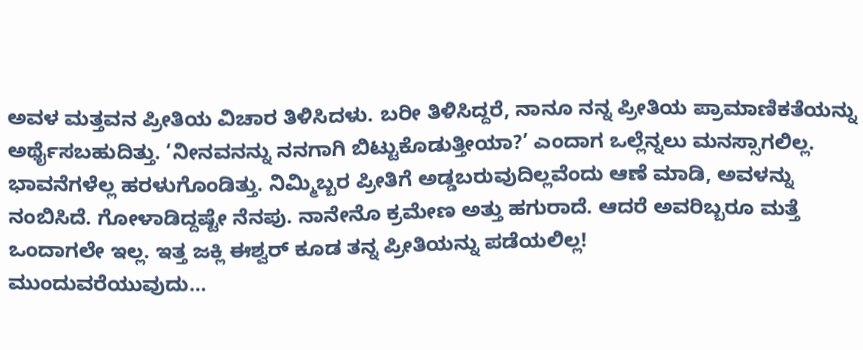ಅವಳ ಮತ್ತವನ ಪ್ರೀತಿಯ ವಿಚಾರ ತಿಳಿಸಿದಳು. ಬರೀ ತಿಳಿಸಿದ್ದರೆ, ನಾನೂ ನನ್ನ ಪ್ರೀತಿಯ ಪ್ರಾಮಾಣಿಕತೆಯನ್ನು ಅರ್ಥೈಸಬಹುದಿತ್ತು. ‘ನೀನವನನ್ನು ನನಗಾಗಿ ಬಿಟ್ಟುಕೊಡುತ್ತೀಯಾ?’ ಎಂದಾಗ ಒಲ್ಲೆನ್ನಲು ಮನಸ್ಸಾಗಲಿಲ್ಲ. ಭಾವನೆಗಳೆಲ್ಲ ಹರಳುಗೊಂಡಿತ್ತು. ನಿಮ್ಮಿಬ್ಬರ ಪ್ರೀತಿಗೆ ಅಡ್ಡಬರುವುದಿಲ್ಲವೆಂದು ಆಣೆ ಮಾಡಿ, ಅವಳನ್ನು ನಂಬಿಸಿದೆ. ಗೋಳಾಡಿದ್ದಷ್ಟೇ ನೆನಪು. ನಾನೇನೊ ಕ್ರಮೇಣ ಅತ್ತು ಹಗುರಾದೆ. ಆದರೆ ಅವರಿಬ್ಬರೂ ಮತ್ತೆ ಒಂದಾಗಲೇ ಇಲ್ಲ. ಇತ್ತ ಜಕ್ಲಿ ಈಶ್ವರ್ ಕೂಡ ತನ್ನ ಪ್ರೀತಿಯನ್ನು ಪಡೆಯಲಿಲ್ಲ!
ಮುಂದುವರೆಯುವುದು…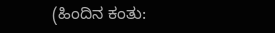(ಹಿಂದಿನ ಕಂತು: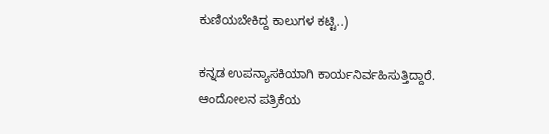ಕುಣಿಯಬೇಕಿದ್ದ ಕಾಲುಗಳ ಕಟ್ಟಿ..)

ಕನ್ನಡ ಉಪನ್ಯಾಸಕಿಯಾಗಿ ಕಾರ್ಯನಿರ್ವಹಿಸುತ್ತಿದ್ದಾರೆ. ಆಂದೋಲನ ಪತ್ರಿಕೆಯ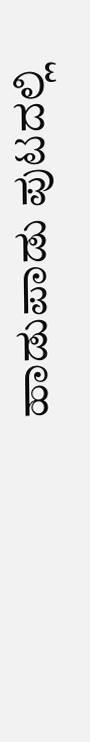ಹಾಡುಪಾಡು ಪುಟದಲ್ಲಿ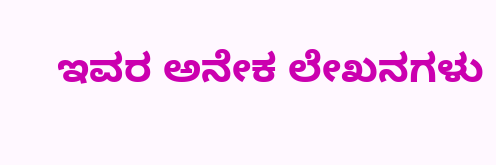ಇವರ ಅನೇಕ ಲೇಖನಗಳು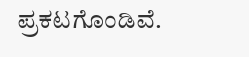ಪ್ರಕಟಗೊಂಡಿವೆ.